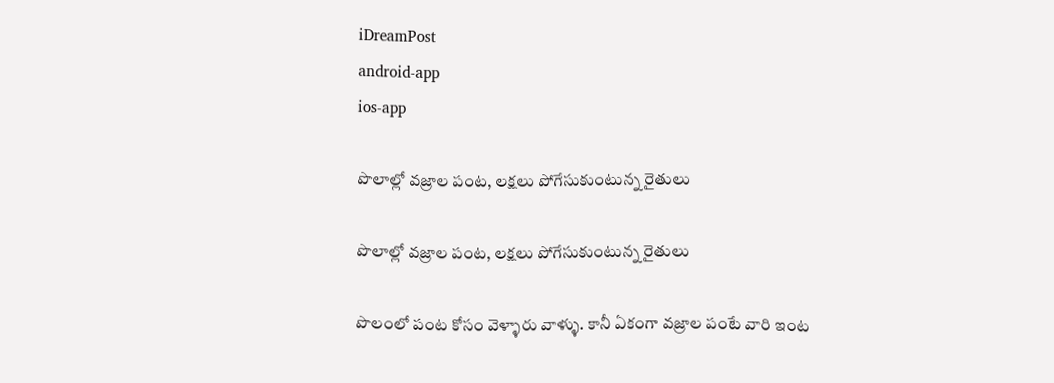iDreamPost
android-app
ios-app

పొలాల్లో వజ్రాల పంట, లక్షలు పోగేసుకుంటున్న రైతులు

పొలాల్లో వజ్రాల పంట, లక్షలు పోగేసుకుంటున్న రైతులు

పొలంలో పంట కోసం వెళ్ళారు వాళ్ళు. కానీ ఏకంగా వజ్రాల పంటే వారి ఇంట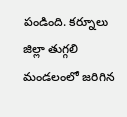పండింది. కర్నూలు జిల్లా తుగ్గలి మండలంలో జరిగిన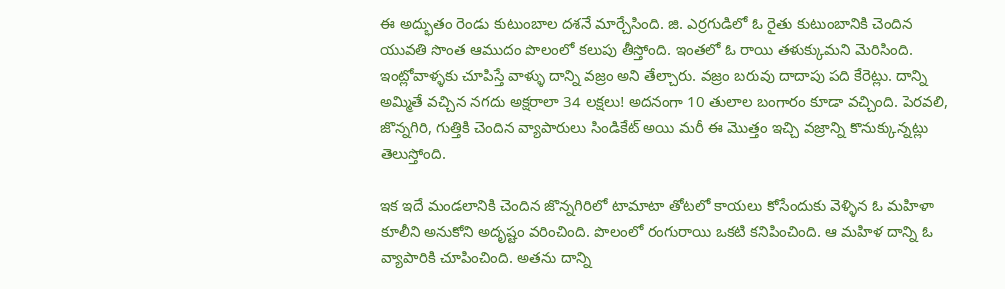ఈ అద్భుతం రెండు కుటుంబాల దశనే మార్చేసింది. జి. ఎర్రగుడిలో ఓ రైతు కుటుంబానికి చెందిన యువతి సొంత ఆముదం పొలంలో కలుపు తీస్తోంది. ఇంతలో ఓ రాయి తళుక్కుమని మెరిసింది. ఇంట్లోవాళ్ళకు చూపిస్తే వాళ్ళు దాన్ని వజ్రం అని తేల్చారు. వజ్రం బరువు దాదాపు పది కేరెట్లు. దాన్ని అమ్మితే వచ్చిన నగదు అక్షరాలా 34 లక్షలు! అదనంగా 10 తులాల బంగారం కూడా వచ్చింది. పెరవలి, జొన్నగిరి, గుత్తికి చెందిన వ్యాపారులు సిండికేట్ అయి మరీ ఈ మొత్తం ఇచ్చి వజ్రాన్ని కొనుక్కున్నట్లు తెలుస్తోంది.

ఇక ఇదే మండలానికి చెందిన జొన్నగిరిలో టామాటా తోటలో కాయలు కోసేందుకు వెళ్ళిన ఓ మహిళా కూలీని అనుకోని అదృష్టం వరించింది. పొలంలో రంగురాయి ఒకటి కనిపించింది. ఆ మహిళ దాన్ని ఓ వ్యాపారికి చూపించింది. అతను దాన్ని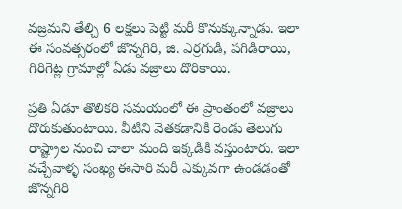వజ్రమని తేల్చి 6 లక్షలు పెట్టి మరీ కొనుక్కున్నాడు. ఇలా ఈ సంవత్సరంలో జొన్నగిరి, జి. ఎర్రగుడి, పగిడిరాయి, గిరిగెట్ల గ్రామాల్లో ఏడు వజ్రాలు దొరికాయి.

ప్రతి ఏడూ తొలికరి సమయంలో ఈ ప్రాంతంలో వజ్రాలు దొరుకుతుంటాయి. వీటిని వెతకడానికి రెండు తెలుగు రాష్ట్రాల నుంచి చాలా మంది ఇక్కడికి వస్తుంటారు. ఇలా వచ్చేవాళ్ళ సంఖ్య ఈసారి మరీ ఎక్కువగా ఉండడంతో జొన్నగిరి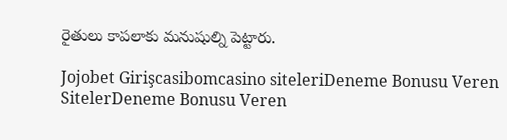రైతులు కాపలాకు మనుషుల్ని పెట్టారు.

Jojobet Girişcasibomcasino siteleriDeneme Bonusu Veren SitelerDeneme Bonusu Veren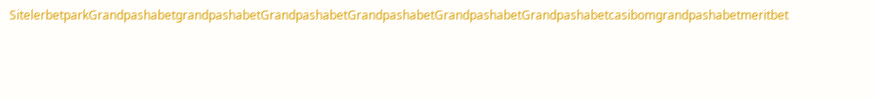SitelerbetparkGrandpashabetgrandpashabetGrandpashabetGrandpashabetGrandpashabetGrandpashabetcasibomgrandpashabetmeritbet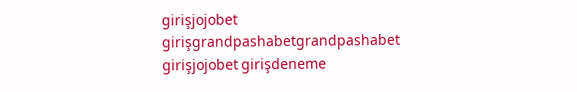girişjojobet girişgrandpashabetgrandpashabet girişjojobet girişdeneme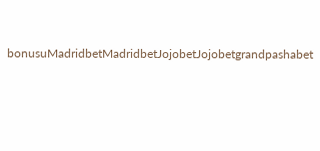bonusuMadridbetMadridbetJojobetJojobetgrandpashabet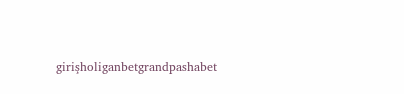girişholiganbetgrandpashabet